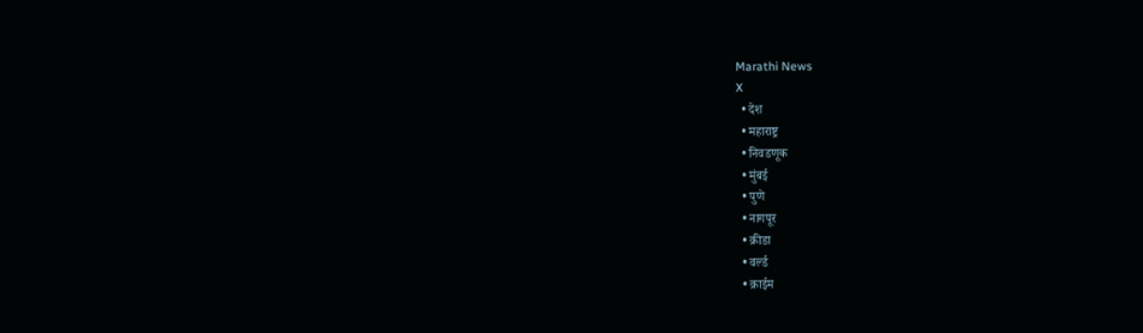Marathi News
X
  • देश
  • महाराष्ट्र
  • निवडणूक
  • मुंबई
  • पुणे
  • नागपूर
  • क्रीडा
  • वर्ल्ड
  • क्राईम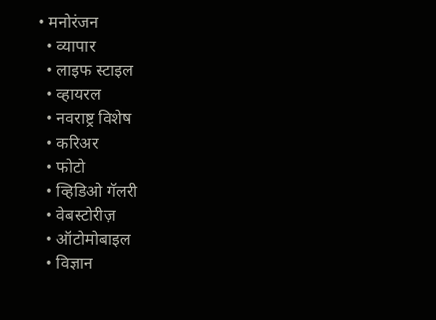• मनोरंजन
  • व्यापार
  • लाइफ स्टाइल
  • व्हायरल
  • नवराष्ट्र विशेष
  • करिअर
  • फोटो
  • व्हिडिओ गॅलरी
  • वेबस्टोरीज़
  • ऑटोमोबाइल
  • विज्ञान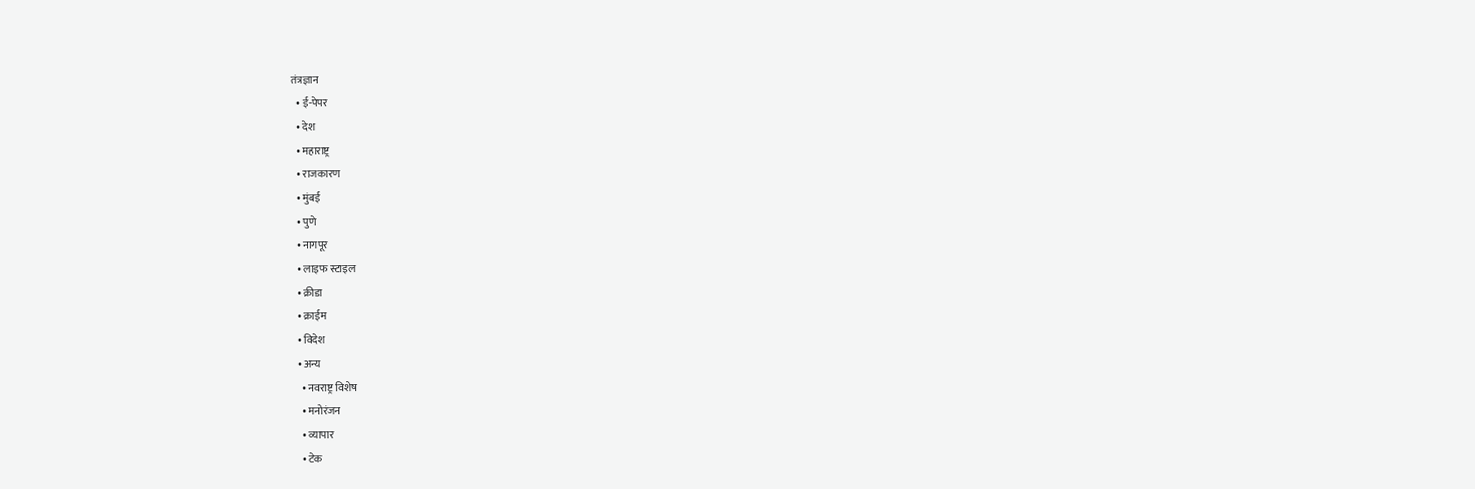तंत्रज्ञान
  • ई-पेपर
  • देश
  • महाराष्ट्र
  • राजकारण
  • मुंबई
  • पुणे
  • नागपूर
  • लाइफ स्टाइल
  • क्रीडा
  • क्राईम
  • विदेश
  • अन्य
    • नवराष्ट्र विशेष
    • मनोरंजन
    • व्यापार
    • टेक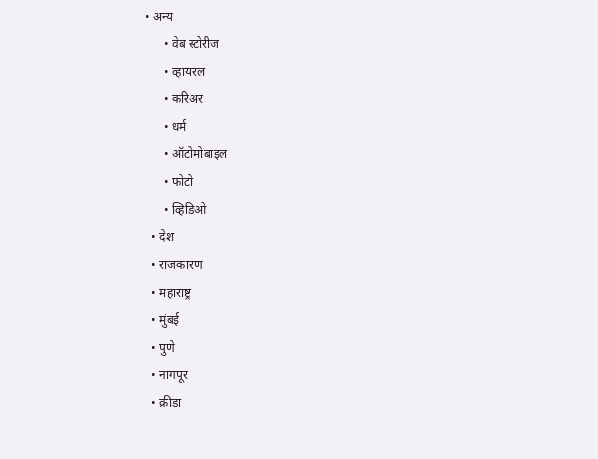• अन्य
      • वेब स्टोरीज
      • व्हायरल
      • करिअर
      • धर्म
      • ऑटोमोबाइल
      • फोटो
      • व्हिडिओ
  • देश
  • राजकारण
  • महाराष्ट्र
  • मुंबई
  • पुणे
  • नागपूर
  • क्रीडा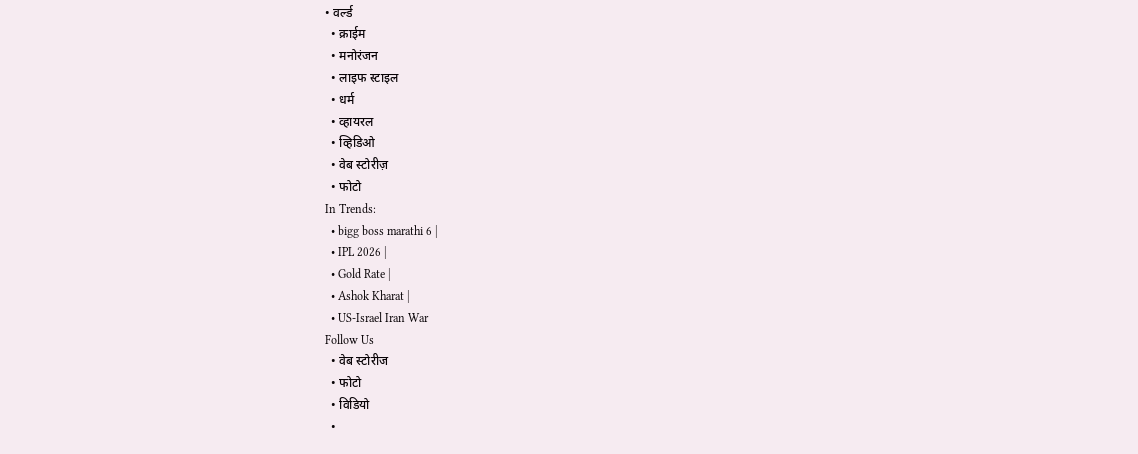• वर्ल्ड
  • क्राईम
  • मनोरंजन
  • लाइफ स्टाइल
  • धर्म
  • व्हायरल
  • व्हिडिओ
  • वेब स्टोरीज़
  • फोटो
In Trends:
  • bigg boss marathi 6 |
  • IPL 2026 |
  • Gold Rate |
  • Ashok Kharat |
  • US-Israel Iran War
Follow Us
  • वेब स्टोरीज
  • फोटो
  • विडियो
  •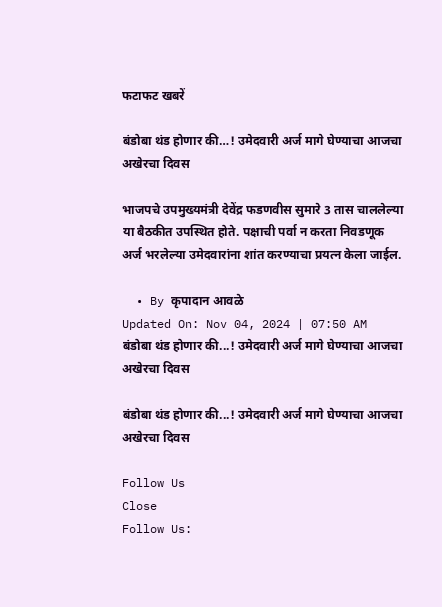फटाफट खबरें

बंडोबा थंड होणार की…! उमेदवारी अर्ज मागे घेण्याचा आजचा अखेरचा दिवस

भाजपचे उपमुख्यमंत्री देवेंद्र फडणवीस सुमारे 3 तास चाललेल्या या बैठकीत उपस्थित होते. पक्षाची पर्वा न करता निवडणूक अर्ज भरलेल्या उमेदवारांना शांत करण्याचा प्रयत्न केला जाईल.

  • By कृपादान आवळे
Updated On: Nov 04, 2024 | 07:50 AM
बंडोबा थंड होणार की...! उमेदवारी अर्ज मागे घेण्याचा आजचा अखेरचा दिवस

बंडोबा थंड होणार की...! उमेदवारी अर्ज मागे घेण्याचा आजचा अखेरचा दिवस

Follow Us
Close
Follow Us: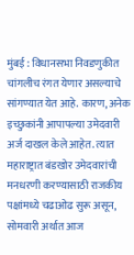मुंबई : विधानसभा निवडणुकीत चांगलीच रंगत येणार असल्याचे सांगण्यात येत आहे. कारण, अनेक इच्छुकांनी आपापल्या उमेदवारी अर्ज दाखल केले आहेत. त्यात महाराष्ट्रात बंडखोर उमेदवारांची मनधरणी करण्यासाठी राजकीय पक्षांमध्ये चढाओढ सुरू असून, सोमवारी अर्थात आज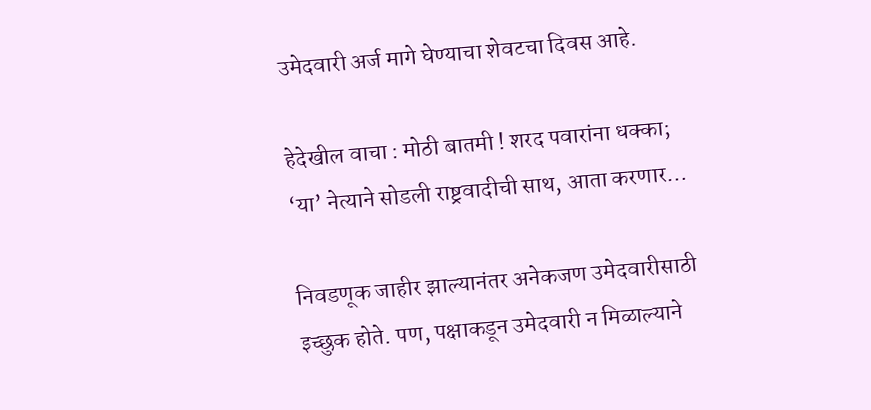उमेदवारी अर्ज मागे घेण्याचा शेवटचा दिवस आहे.

हेदेखील वाचा : मोठी बातमी ! शरद पवारांना धक्का; ‘या’ नेत्याने सोडली राष्ट्रवादीची साथ, आता करणार…

निवडणूक जाहीर झाल्यानंतर अनेकजण उमेदवारीसाठी इच्छुक होते. पण, पक्षाकडून उमेदवारी न मिळाल्याने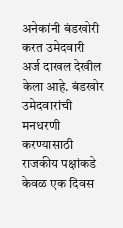अनेकांनी बंडखोरी करत उमेदवारी अर्ज दाखल देखील केला आहे. बंडखोर उमेदवारांची मनधरणी करण्यासाठी राजकीय पक्षांकडे केवळ एक दिवस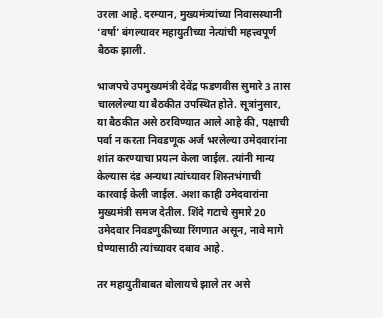उरला आहे. दरम्यान, मुख्यमंत्र्यांच्या निवासस्थानी ‘वर्षा’ बंगल्यावर महायुतीच्या नेत्यांची महत्त्वपूर्ण बैठक झाली.

भाजपचे उपमुख्यमंत्री देवेंद्र फडणवीस सुमारे 3 तास चाललेल्या या बैठकीत उपस्थित होते. सूत्रांनुसार, या बैठकीत असे ठरविण्यात आले आहे की, पक्षाची पर्वा न करता निवडणूक अर्ज भरलेल्या उमेदवारांना शांत करण्याचा प्रयत्न केला जाईल. त्यांनी मान्य केल्यास दंड अन्यथा त्यांच्यावर शिस्तभंगाची कारवाई केली जाईल. अशा काही उमेदवारांना मुख्यमंत्री समज देतील. शिंदे गटाचे सुमारे 20 उमेदवार निवडणुकीच्या रिंगणात असून, नावे मागे घेण्यासाठी त्यांच्यावर दबाव आहे.

तर महायुतीबाबत बोलायचे झाले तर असे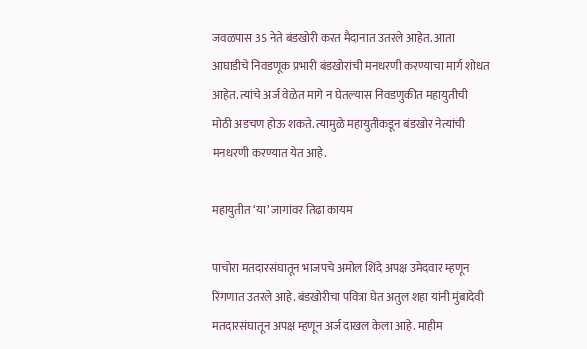जवळपास 35 नेते बंडखोरी करत मैदानात उतरले आहेत. आता आघाडीचे निवडणूक प्रभारी बंडखोरांची मनधरणी करण्याचा मार्ग शोधत आहेत. त्यांचे अर्ज वेळेत मागे न घेतल्यास निवडणुकीत महायुतीची मोठी अडचण होऊ शकते. त्यामुळे महायुतीकडून बंडखोर नेत्यांची मनधरणी करण्यात येत आहे.

महायुतीत ‘या’ जागांवर तिढा कायम

पाचोरा मतदारसंघातून भाजपचे अमोल शिंदे अपक्ष उमेदवार म्हणून रिंगणात उतरले आहे. बंडखोरीचा पवित्रा घेत अतुल शहा यांनी मुंबादेवी मतदारसंघातून अपक्ष म्हणून अर्ज दाखल केला आहे. माहीम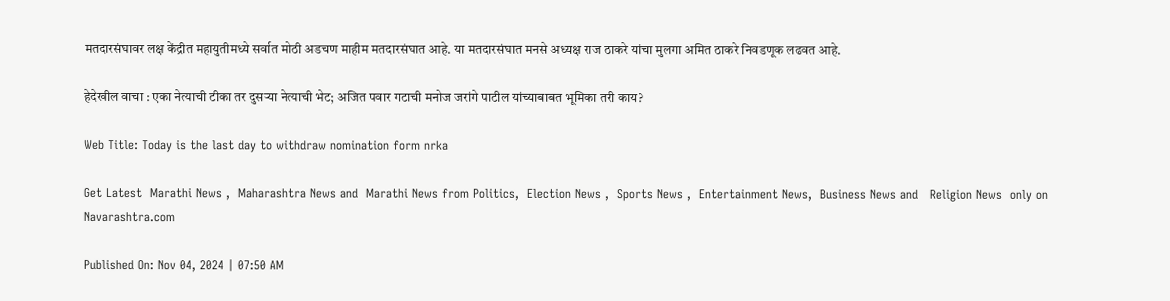मतदारसंघावर लक्ष केंद्रीत महायुतीमध्ये सर्वात मोठी अडचण माहीम मतदारसंघात आहे. या मतदारसंघात मनसे अध्यक्ष राज ठाकरे यांचा मुलगा अमित ठाकरे निवडणूक लढवत आहे.

हेदेखील वाचा : एका नेत्याची टीका तर दुसऱ्या नेत्याची भेट; अजित पवार गटाची मनोज जरांगे पाटील यांच्याबाबत भूमिका तरी काय?

Web Title: Today is the last day to withdraw nomination form nrka

Get Latest  Marathi News ,  Maharashtra News and  Marathi News from Politics,  Election News ,  Sports News ,  Entertainment News,  Business News and   Religion News  only on Navarashtra.com

Published On: Nov 04, 2024 | 07:50 AM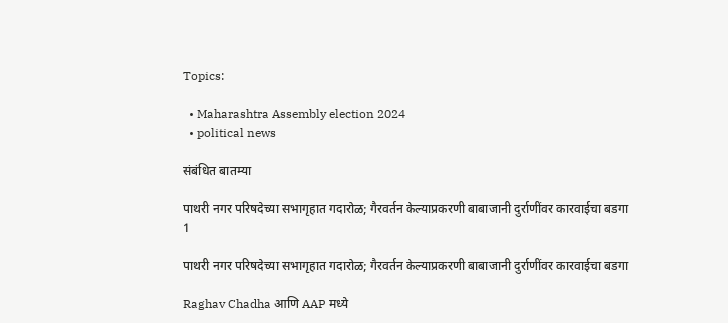Topics:

  • Maharashtra Assembly election 2024
  • political news

संबंधित बातम्या

पाथरी नगर परिषदेच्या सभागृहात गदारोळ; गैरवर्तन केल्याप्रकरणी बाबाजानी दुर्राणींवर कारवाईचा बडगा
1

पाथरी नगर परिषदेच्या सभागृहात गदारोळ; गैरवर्तन केल्याप्रकरणी बाबाजानी दुर्राणींवर कारवाईचा बडगा

Raghav Chadha आणि AAP मध्ये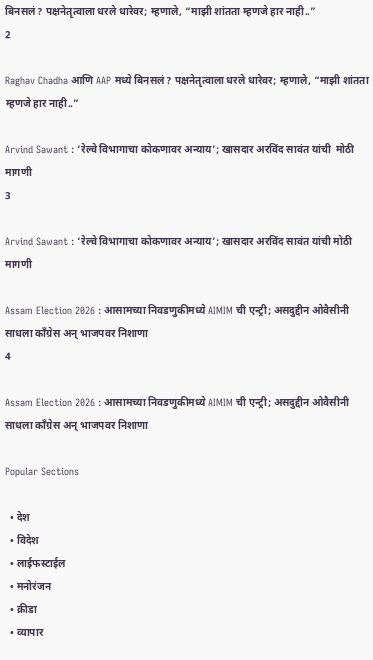बिनसलं? पक्षनेतृत्वाला धरले धारेवर; म्हणाले, “माझी शांतता म्हणजे हार नाही..”
2

Raghav Chadha आणि AAP मध्ये बिनसलं? पक्षनेतृत्वाला धरले धारेवर; म्हणाले, “माझी शांतता म्हणजे हार नाही..”

Arvind Sawant : ‘रेल्वे विभागाचा कोकणावर अन्याय’; खासदार अरविंद सावंत यांची  मोठी मागणी
3

Arvind Sawant : ‘रेल्वे विभागाचा कोकणावर अन्याय’; खासदार अरविंद सावंत यांची मोठी मागणी

Assam Election 2026 : आसामच्या निवडणुकीमध्ये AIMIM ची एन्ट्री; असदुद्दीन ओवैसीनी साधला काँग्रेस अन् भाजपवर निशाणा
4

Assam Election 2026 : आसामच्या निवडणुकीमध्ये AIMIM ची एन्ट्री; असदुद्दीन ओवैसीनी साधला काँग्रेस अन् भाजपवर निशाणा

Popular Sections

  • देश
  • विदेश
  • लाईफस्टाईल
  • मनोरंजन
  • क्रीडा
  • व्यापार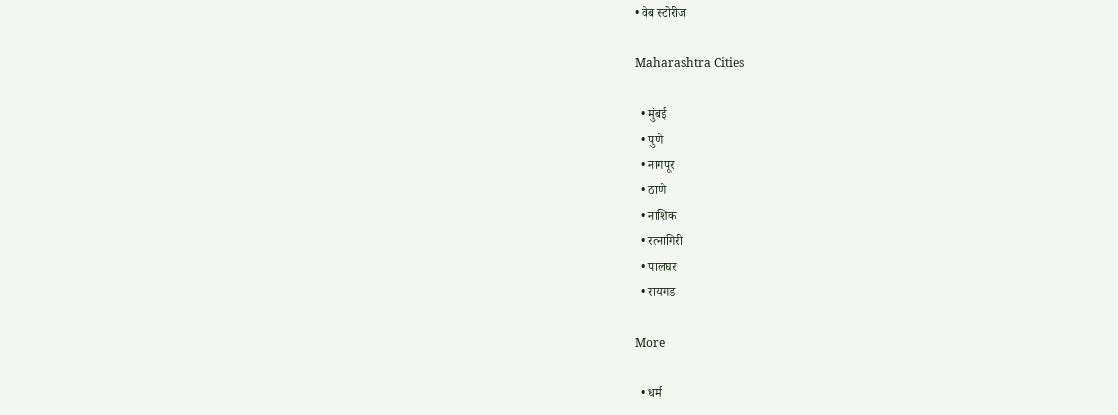• वेब स्टोरीज

Maharashtra Cities

  • मुंबई
  • पुणे
  • नागपूर
  • ठाणे
  • नाशिक
  • रत्नागिरी
  • पालघर
  • रायगड

More

  • धर्म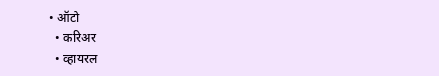• ऑटो
  • करिअर
  • व्हायरल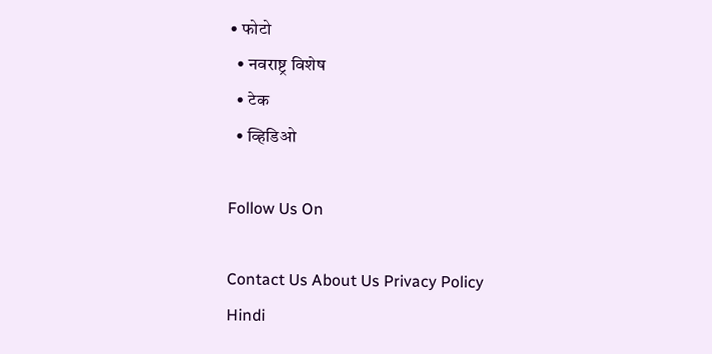• फोटो
  • नवराष्ट्र विशेष
  • टेक
  • व्हिडिओ

Follow Us On

Contact Us About Us Privacy Policy
Hindi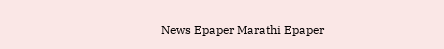News Epaper Marathi Epaper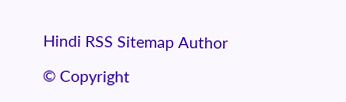Hindi RSS Sitemap Author

© Copyright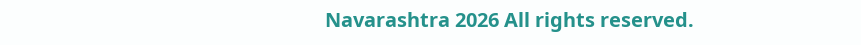Navarashtra 2026 All rights reserved.